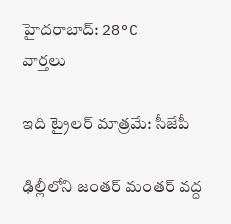హైదరాబాద్: 28°C
వార్తలు

ఇది ట్రైలర్ మాత్రమే: సీజేపీ

ఢిల్లీలోని జంతర్ మంతర్ వద్ద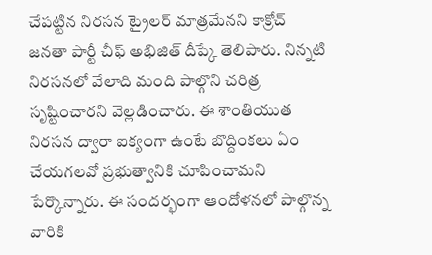చేపట్టిన నిరసన ట్రైలర్ మాత్రమేనని కాక్రోచ్ జనతా పార్టీ చీఫ్ అభిజిత్ దీప్కే తెలిపారు. నిన్నటి నిరసనలో వేలాది మంది పాల్గొని చరిత్ర సృష్టించారని వెల్లడించారు. ఈ శాంతియుత నిరసన ద్వారా ఐక్యంగా ఉంటే బొద్దింకలు ఏం చేయగలవో ప్రభుత్వానికి చూపించామని పేర్కొన్నారు. ఈ సందర్భంగా ఆందోళనలో పాల్గొన్న వారికి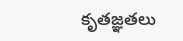కృతజ్ఞతలు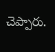చెప్పారు.